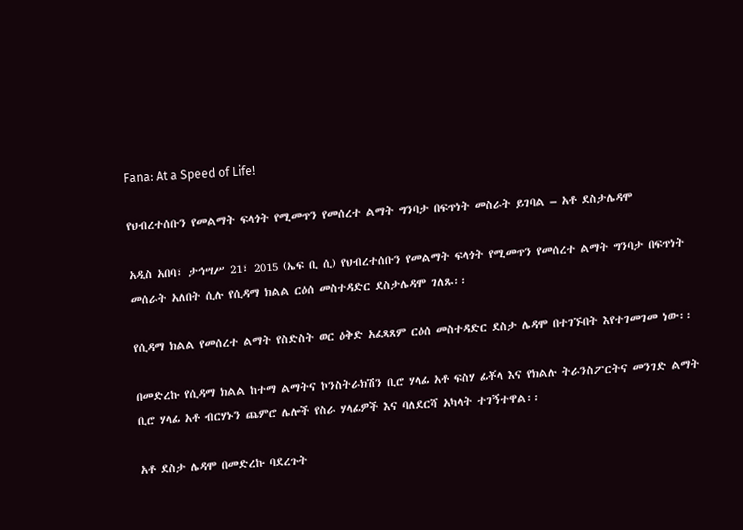Fana: At a Speed of Life!

የህብረተሰቡን የመልማት ፍላጎት የሚመጥን የመሰረተ ልማት ግንባታ በፍጥነት መስራት ይገባል – አቶ ደስታሌዳሞ

አዲስ አበባ፣ ታኅሣሥ 21፣ 2015 (ኤፍ ቢ ሲ) የህብረተሰቡን የመልማት ፍላጎት የሚመጥን የመሰረተ ልማት ግንባታ በፍጥነት መሰራት አለበት ሲሉ የሲዳማ ክልል ርዕሰ መስተዳድር ደስታሌዳሞ ገለጹ፡፡

የሲዳማ ክልል የመሰረተ ልማት የስድስት ወር ዕቅድ አፈጻጸም ርዕሰ መስተዳድር ደስታ ሌዳሞ በተገኙበት እየተገመገመ ነው፡፡

በመድረኩ የሲዳማ ክልል ከተማ ልማትና ኮንስትራክሽን ቢሮ ሃላፊ አቶ ፍስሃ ፊቾላ እና የክልሉ ትራንስፖርትና መንገድ ልማት ቢሮ ሃላፊ አቶ ብርሃኑን ጨምሮ ሌሎች የስራ ሃላፊዎች እና ባለደርሻ አካላት ተገኝተዋል፡፡

አቶ ደስታ ሌዳሞ በመድረኩ ባደረጉት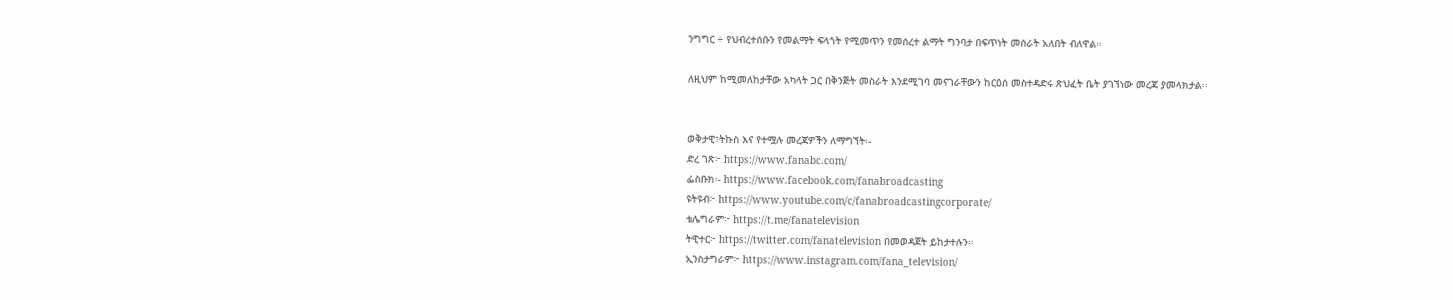ንግግር ÷ የህብረተሰቡን የመልማት ፍላጎት የሚመጥን የመሰረተ ልማት ግንባታ በፍጥነት መሰራት አለበት ብለዋል።

ለዚህም ከሚመለከታቸው አካላት ጋር በቅንጅት መስራት እንደሚገባ መናገራቸውን ከርዕሰ መስተዳድሩ ጽህፈት ቤት ያገኘነው መረጃ ያመላክታል፡፡


ወቅታዊ፣ትኩስ እና የተሟሉ መረጃዎችን ለማግኘት፡-
ድረ ገጽ፦ https://www.fanabc.com/
ፌስቡክ፡- https://www.facebook.com/fanabroadcasting
ዩትዩብ፦ https://www.youtube.com/c/fanabroadcastingcorporate/
ቴሌግራም፦ https://t.me/fanatelevision
ትዊተር፦ https://twitter.com/fanatelevision በመወዳጀት ይከታተሉን፡፡
ኢንስታግራም፦ https://www.instagram.com/fana_television/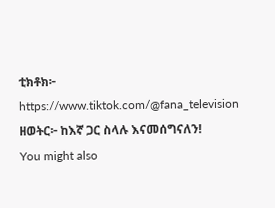ቲክቶክ፦ https://www.tiktok.com/@fana_television
ዘወትር፦ ከእኛ ጋር ስላሉ እናመሰግናለን!
You might also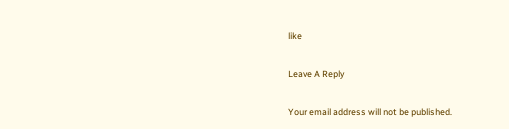like

Leave A Reply

Your email address will not be published.